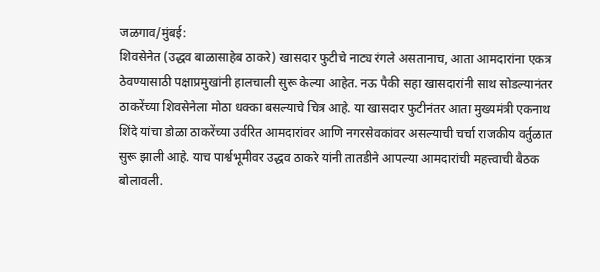जळगाव/मुंबई:
शिवसेनेत (उद्धव बाळासाहेब ठाकरे) खासदार फुटीचे नाट्य रंगले असतानाच, आता आमदारांना एकत्र ठेवण्यासाठी पक्षाप्रमुखांनी हालचाली सुरू केल्या आहेत. नऊ पैकी सहा खासदारांनी साथ सोडल्यानंतर ठाकरेंच्या शिवसेनेला मोठा धक्का बसल्याचे चित्र आहे. या खासदार फुटीनंतर आता मुख्यमंत्री एकनाथ शिंदे यांचा डोळा ठाकरेंच्या उर्वरित आमदारांवर आणि नगरसेवकांवर असल्याची चर्चा राजकीय वर्तुळात सुरू झाली आहे. याच पार्श्वभूमीवर उद्धव ठाकरे यांनी तातडीने आपल्या आमदारांची महत्त्वाची बैठक बोलावली.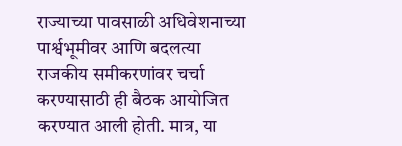राज्याच्या पावसाळी अधिवेशनाच्या पार्श्वभूमीवर आणि बदलत्या राजकीय समीकरणांवर चर्चा करण्यासाठी ही बैठक आयोजित करण्यात आली होती. मात्र, या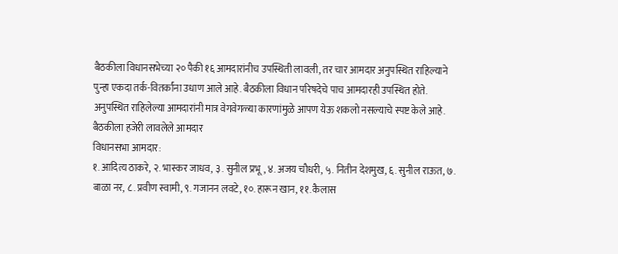बैठकीला विधानसभेच्या २० पैकी १६ आमदारांनीच उपस्थिती लावली, तर चार आमदार अनुपस्थित राहिल्याने पुन्हा एकदा तर्क-वितर्कांना उधाण आले आहे. बैठकीला विधान परिषदेचे पाच आमदारही उपस्थित होते. अनुपस्थित राहिलेल्या आमदारांनी मात्र वेगवेगळ्या कारणांमुळे आपण येऊ शकलो नसल्याचे स्पष्ट केले आहे.
बैठकीला हजेरी लावलेले आमदार
विधानसभा आमदार:
१. आदित्य ठाकरे, २. भास्कर जाधव, ३. सुनील प्रभू, ४. अजय चौधरी, ५. नितीन देशमुख, ६. सुनील राऊत, ७. बाळा नर, ८. प्रवीण स्वामी, ९. गजानन लवटे, १०. हारून खान, ११. कैलास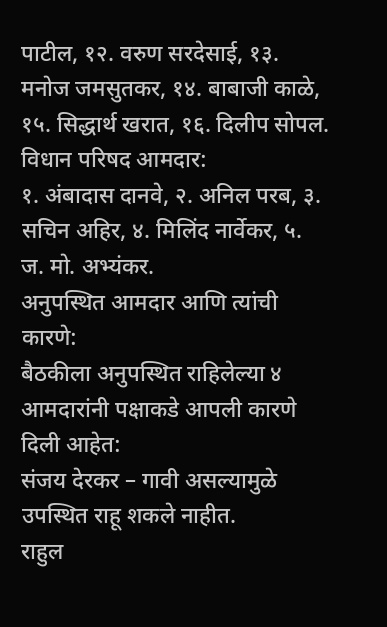पाटील, १२. वरुण सरदेसाई, १३. मनोज जमसुतकर, १४. बाबाजी काळे, १५. सिद्धार्थ खरात, १६. दिलीप सोपल.
विधान परिषद आमदार:
१. अंबादास दानवे, २. अनिल परब, ३. सचिन अहिर, ४. मिलिंद नार्वेकर, ५. ज. मो. अभ्यंकर.
अनुपस्थित आमदार आणि त्यांची कारणे:
बैठकीला अनुपस्थित राहिलेल्या ४ आमदारांनी पक्षाकडे आपली कारणे दिली आहेत:
संजय देरकर – गावी असल्यामुळे उपस्थित राहू शकले नाहीत.
राहुल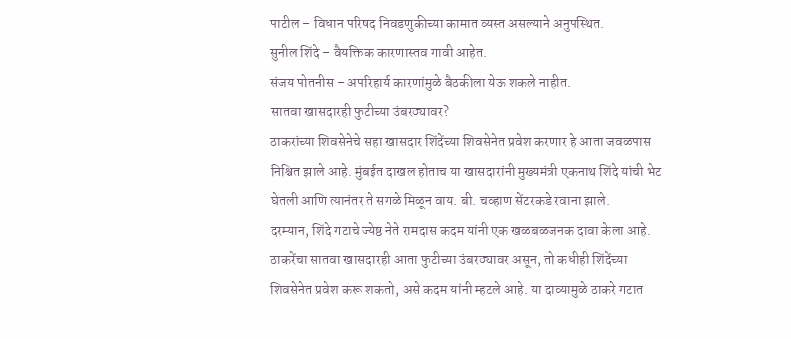पाटील – विधान परिषद निवडणुकीच्या कामात व्यस्त असल्याने अनुपस्थित.
सुनील शिंदे – वैयक्तिक कारणास्तव गावी आहेत.
संजय पोतनीस – अपरिहार्य कारणांमुळे बैठकीला येऊ शकले नाहीत.
सातवा खासदारही फुटीच्या उंबरठ्यावर?
ठाकरांच्या शिवसेनेचे सहा खासदार शिंदेंच्या शिवसेनेत प्रवेश करणार हे आता जवळपास निश्चित झाले आहे. मुंबईत दाखल होताच या खासदारांनी मुख्यमंत्री एकनाथ शिंदे यांची भेट घेतली आणि त्यानंतर ते सगळे मिळून वाय. बी. चव्हाण सेंटरकडे रवाना झाले.
दरम्यान, शिंदे गटाचे ज्येष्ठ नेते रामदास कदम यांनी एक खळबळजनक दावा केला आहे. ठाकरेंचा सातवा खासदारही आता फुटीच्या उंबरठ्यावर असून, तो कधीही शिंदेंच्या शिवसेनेत प्रवेश करू शकतो, असे कदम यांनी म्हटले आहे. या दाव्यामुळे ठाकरे गटात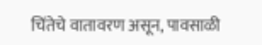चिंतेचे वातावरण असून, पावसाळी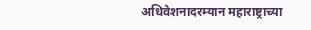अधिवेशनादरम्यान महाराष्ट्राच्या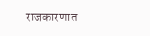राजकारणात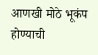आणखी मोठे भूकंप होण्याची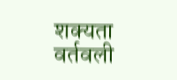शक्यता वर्तवली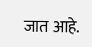जात आहे.